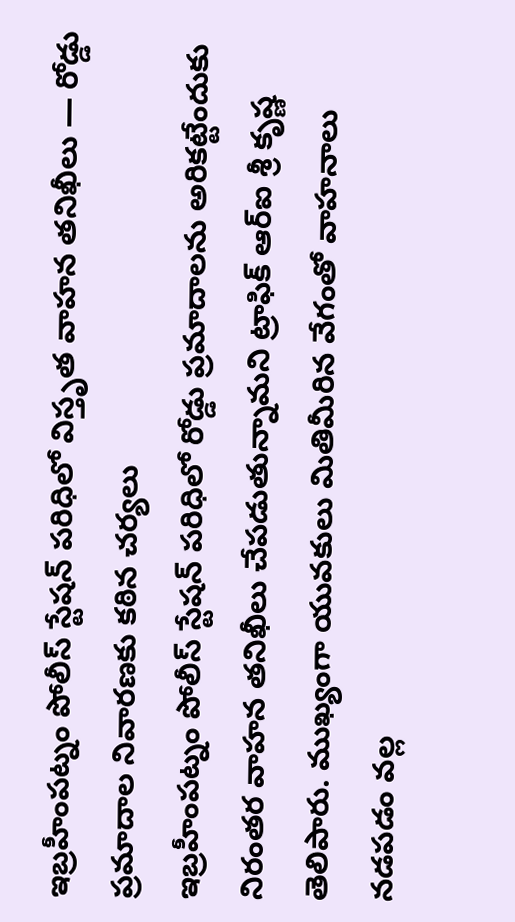ఇబ్రహీంపట్నం పోలీస్ స్టేషన్ పరిధిలో విస్తృత వాహన తనిఖీలు — రోడ్డు ప్రమాదాల నివారణకు కఠిన చర్యలు
ఇబ్రహీంపట్నం పోలీస్ స్టేషన్ పరిధిలో రోడ్డు ప్రమాదాలను అరికట్టేందుకు నిరంతర వాహన తనిఖీలు చేపడుతున్నామని ట్రాఫిక్ ఆర్ఐ శ్రీ కృష్ణ తెలిపారు. ముఖ్యంగా యువకులు మితిమీరిన వేగంతో వాహనాలు నడపడం వల్ల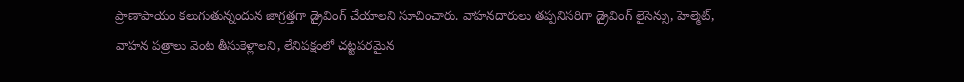ప్రాణాపాయం కలుగుతున్నందున జాగ్రత్తగా డ్రైవింగ్ చేయాలని సూచించారు. వాహనదారులు తప్పనిసరిగా డ్రైవింగ్ లైసెన్సు, హెల్మెట్, వాహన పత్రాలు వెంట తీసుకెళ్లాలని, లేనిపక్షంలో చట్టపరమైన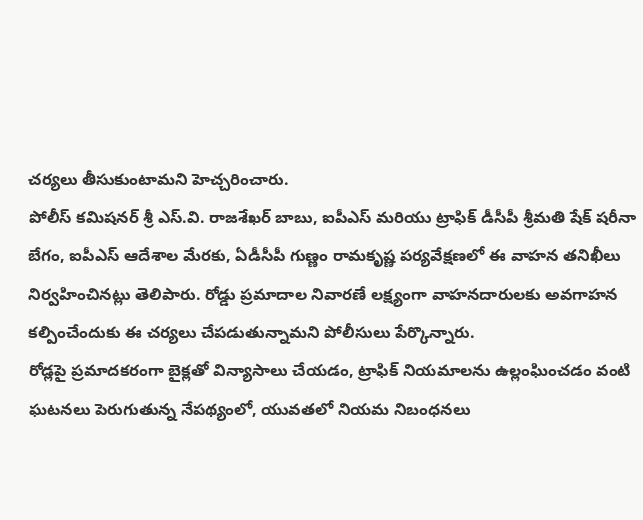చర్యలు తీసుకుంటామని హెచ్చరించారు.
పోలీస్ కమిషనర్ శ్రీ ఎస్.వి. రాజశేఖర్ బాబు, ఐపీఎస్ మరియు ట్రాఫిక్ డీసీపీ శ్రీమతి షేక్ షరీనా బేగం, ఐపీఎస్ ఆదేశాల మేరకు, ఏడీసీపీ గుణ్ణం రామకృష్ణ పర్యవేక్షణలో ఈ వాహన తనిఖీలు నిర్వహించినట్లు తెలిపారు. రోడ్డు ప్రమాదాల నివారణే లక్ష్యంగా వాహనదారులకు అవగాహన కల్పించేందుకు ఈ చర్యలు చేపడుతున్నామని పోలీసులు పేర్కొన్నారు.
రోడ్లపై ప్రమాదకరంగా బైక్లతో విన్యాసాలు చేయడం, ట్రాఫిక్ నియమాలను ఉల్లంఘించడం వంటి ఘటనలు పెరుగుతున్న నేపథ్యంలో, యువతలో నియమ నిబంధనలు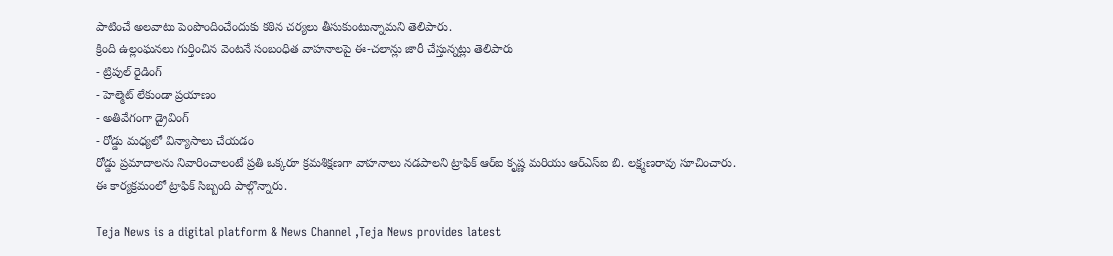పాటించే అలవాటు పెంపొందించేందుకు కఠిన చర్యలు తీసుకుంటున్నామని తెలిపారు.
క్రింది ఉల్లంఘనలు గుర్తించిన వెంటనే సంబంధిత వాహనాలపై ఈ-చలాన్లు జారీ చేస్తున్నట్లు తెలిపారు
- ట్రిపుల్ రైడింగ్
- హెల్మెట్ లేకుండా ప్రయాణం
- అతివేగంగా డ్రైవింగ్
- రోడ్డు మధ్యలో విన్యాసాలు చేయడం
రోడ్డు ప్రమాదాలను నివారించాలంటే ప్రతి ఒక్కరూ క్రమశిక్షణగా వాహనాలు నడపాలని ట్రాఫిక్ ఆర్ఐ కృష్ణ మరియు ఆర్ఎస్ఐ బి. లక్ష్మణరావు సూచించారు.
ఈ కార్యక్రమంలో ట్రాఫిక్ సిబ్బంది పాల్గొన్నారు.

Teja News is a digital platform & News Channel ,Teja News provides latest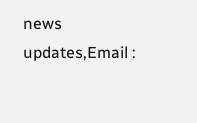news updates,Email :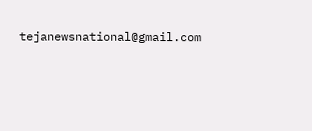tejanewsnational@gmail.com